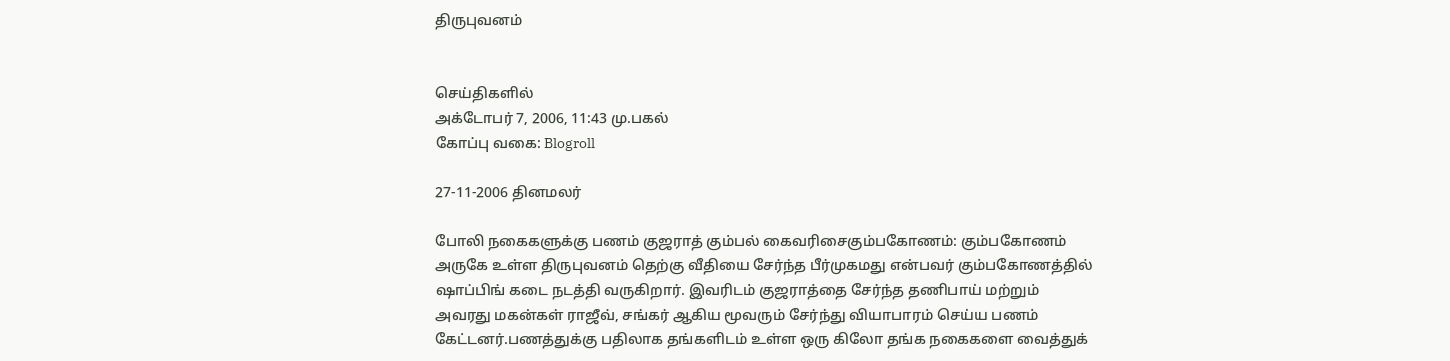திருபுவனம்


செய்திகளில்
அக்டோபர் 7, 2006, 11:43 மு.பகல்
கோப்பு வகை: Blogroll

27-11-2006 தினமலர்

போலி நகைகளுக்கு பணம் குஜராத் கும்பல் கைவரிசைகும்பகோணம்: கும்பகோணம் அருகே உள்ள திருபுவனம் தெற்கு வீதியை சேர்ந்த பீர்முகமது என்பவர் கும்பகோணத்தில் ஷாப்பிங் கடை நடத்தி வருகிறார். இவரிடம் குஜராத்தை சேர்ந்த தணிபாய் மற்றும் அவரது மகன்கள் ராஜீவ், சங்கர் ஆகிய மூவரும் சேர்ந்து வியாபாரம் செய்ய பணம் கேட்டனர்.பணத்துக்கு பதிலாக தங்களிடம் உள்ள ஒரு கிலோ தங்க நகைகளை வைத்துக்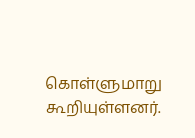கொள்ளுமாறு கூறியுள்ளனர்.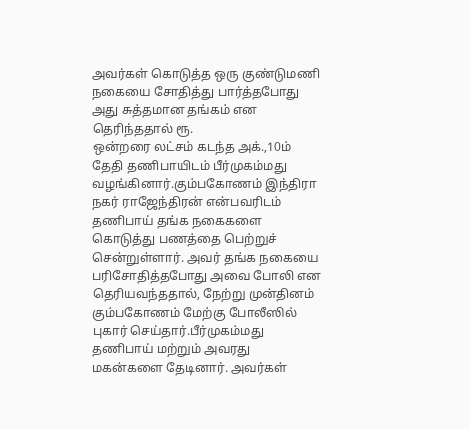அவர்கள் கொடுத்த ஒரு குண்டுமணி நகையை சோதித்து பார்த்தபோது அது சுத்தமான தங்கம் என தெரிந்ததால் ரூ.
ஒன்றரை லட்சம் கடந்த அக்.,10ம் தேதி தணிபாயிடம் பீர்முகம்மது வழங்கினார்.கும்பகோணம் இந்திரா நகர் ராஜேந்திரன் என்பவரிடம் தணிபாய் தங்க நகைகளை கொடுத்து பணத்தை பெற்றுச் சென்றுள்ளார். அவர் தங்க நகையை பரிசோதித்தபோது அவை போலி என தெரியவந்ததால், நேற்று முன்தினம் கும்பகோணம் மேற்கு போலீஸில் புகார் செய்தார்.பீர்முகம்மது தணிபாய் மற்றும் அவரது மகன்களை தேடினார். அவர்கள்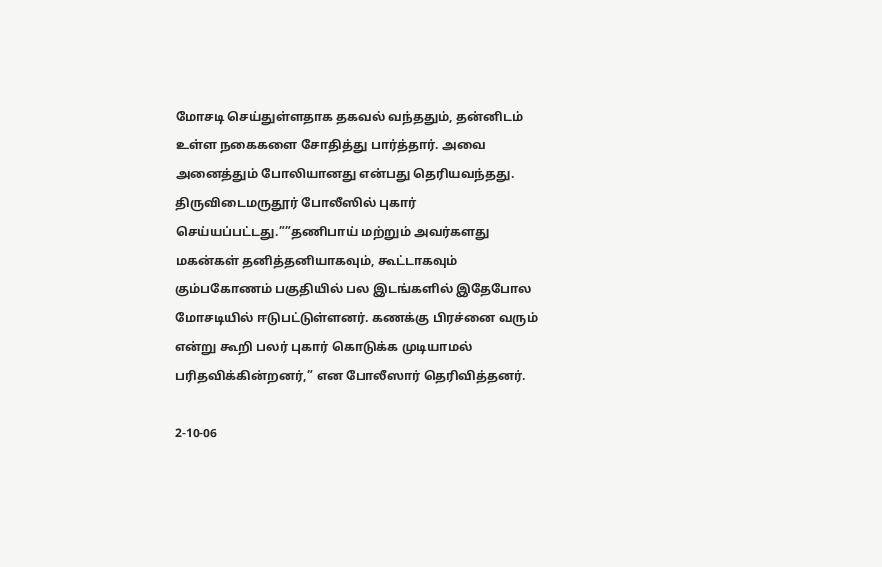மோசடி செய்துள்ளதாக தகவல் வந்ததும், தன்னிடம் உள்ள நகைகளை சோதித்து பார்த்தார். அவை அனைத்தும் போலியானது என்பது தெரியவந்தது. திருவிடைமருதூர் போலீஸில் புகார் செய்யப்பட்டது.””தணிபாய் மற்றும் அவர்களது மகன்கள் தனித்தனியாகவும், கூட்டாகவும் கும்பகோணம் பகுதியில் பல இடங்களில் இதேபோல மோசடியில் ஈடுபட்டுள்ளனர். கணக்கு பிரச்னை வரும் என்று கூறி பலர் புகார் கொடுக்க முடியாமல் பரிதவிக்கின்றனர்,” என போலீஸார் தெரிவித்தனர்.

2-10-06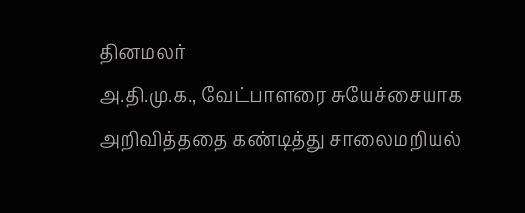தினமலர்
அ.தி.மு.க., வேட்பாளரை சுயேச்சையாக அறிவித்ததை கண்டித்து சாலைமறியல்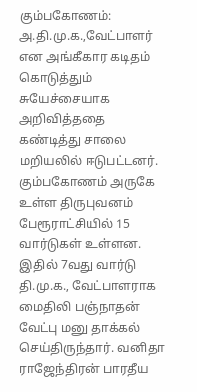கும்பகோணம்: அ.தி.மு.க.,வேட்பாளர் என அங்கீகார கடிதம் கொடுத்தும் சுயேச்சையாக அறிவித்ததை கண்டித்து சாலை மறியலில் ஈடுபட்டனர்.
கும்பகோணம் அருகே உள்ள திருபுவனம் பேரூராட்சியில் 15 வார்டுகள் உள்ளன. இதில் 7வது வார்டு தி.மு.க., வேட்பாளராக மைதிலி பஞ்நாதன் வேட்பு மனு தாக்கல் செய்திருந்தார். வனிதா ராஜேந்திரன் பாரதீய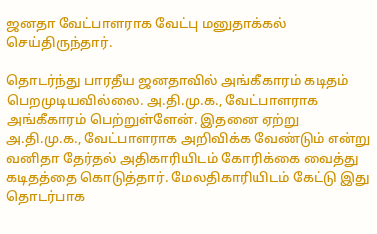ஜனதா வேட்பாளராக வேட்பு மனுதாக்கல் செய்திருந்தார்.

தொடர்ந்து பாரதீய ஜனதாவில் அங்கீகாரம் கடிதம் பெறமுடியவில்லை. அ.தி.மு.க., வேட்பாளராக அங்கீகாரம் பெற்றுள்ளேன். இதனை ஏற்று அ.தி.மு.க., வேட்பாளராக அறிவிக்க வேண்டும் என்று வனிதா தேர்தல் அதிகாரியிடம் கோரிக்கை வைத்து கடிதத்தை கொடுத்தார். மேலதிகாரியிடம் கேட்டு இது தொடர்பாக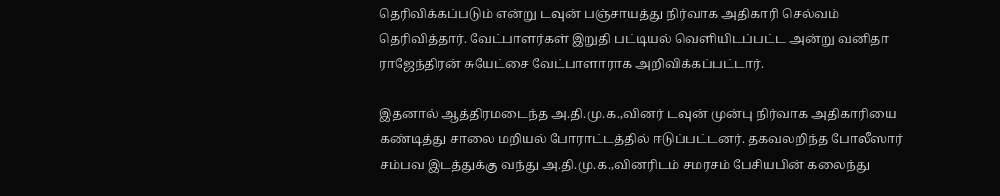தெரிவிக்கப்படும் என்று டவுன் பஞ்சாயத்து நிர்வாக அதிகாரி செல்வம் தெரிவித்தார். வேட்பாளர்கள் இறுதி பட்டியல் வெளியிடப்பட்ட அன்று வனிதா ராஜேந்திரன் சுயேட்சை வேட்பாளாராக அறிவிக்கப்பட்டார்.

இதனால் ஆத்திரமடைந்த அ.தி.மு.க.,வினர் டவுன் முன்பு நிர்வாக அதிகாரியை கண்டித்து சாலை மறியல் போராட்டத்தில் ஈடுப்பட்டனர். தகவலறிந்த போலீஸார் சம்பவ இடத்துக்கு வந்து அ.தி.மு.க.,வினரிடம் சமரசம் பேசியபின் கலைந்து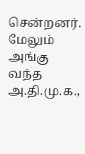சென்றனர்.
மேலும் அங்கு வந்த அ.தி.மு.க.,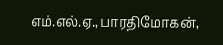எம்.எல்.ஏ.,பாரதிமோகன்,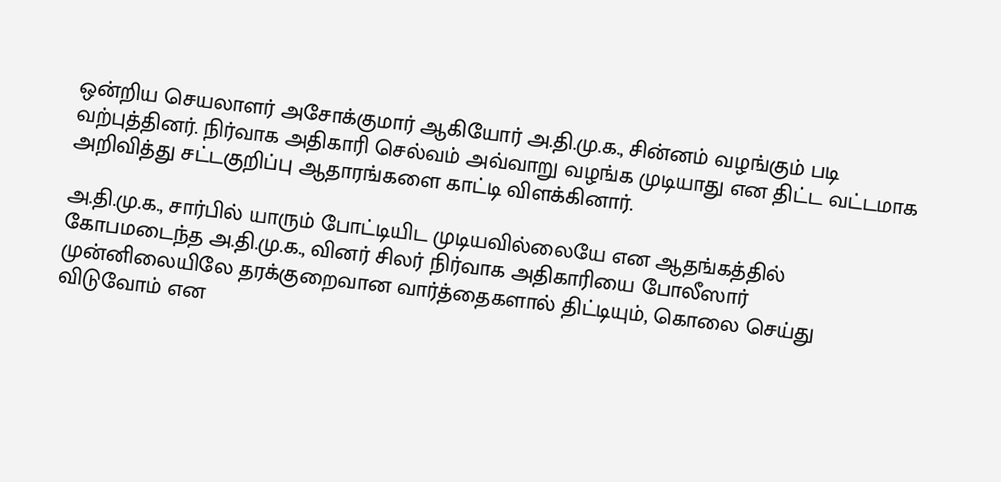ஒன்றிய செயலாளர் அசோக்குமார் ஆகியோர் அ.தி.மு.க., சின்னம் வழங்கும் படி வற்புத்தினர். நிர்வாக அதிகாரி செல்வம் அவ்வாறு வழங்க முடியாது என திட்ட வட்டமாக அறிவித்து சட்டகுறிப்பு ஆதாரங்களை காட்டி விளக்கினார்.

அ.தி.மு.க., சார்பில் யாரும் போட்டியிட முடியவில்லையே என ஆதங்கத்தில் கோபமடைந்த அ.தி.மு.க., வினர் சிலர் நிர்வாக அதிகாரியை போலீஸார் முன்னிலையிலே தரக்குறைவான வார்த்தைகளால் திட்டியும், கொலை செய்து விடுவோம் என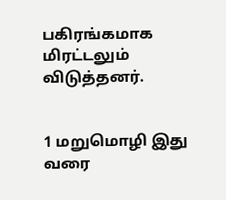பகிரங்கமாக மிரட்டலும் விடுத்தனர்.


1 மறுமொழி இது வரை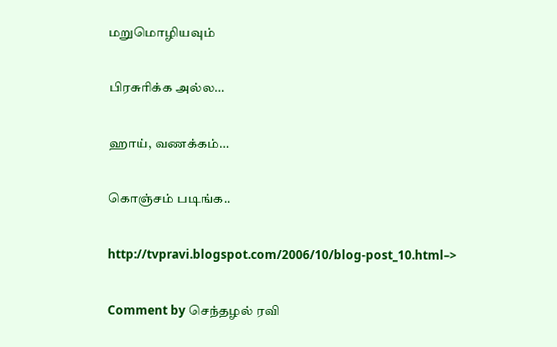மறுமொழியவும்

பிரசுரிக்க அல்ல…

ஹாய், வணக்கம்…

கொஞ்சம் படிங்க..

http://tvpravi.blogspot.com/2006/10/blog-post_10.html–>

Comment by செந்தழல் ரவி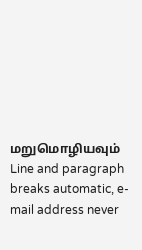மறுமொழியவும்
Line and paragraph breaks automatic, e-mail address never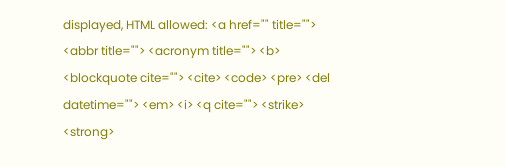displayed, HTML allowed: <a href="" title=""> <abbr title=""> <acronym title=""> <b> <blockquote cite=""> <cite> <code> <pre> <del datetime=""> <em> <i> <q cite=""> <strike> <strong>